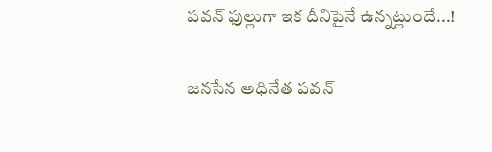పవన్ ఫుల్లుగా ఇక దీనిపైనే ఉన్నట్లుందే...!

జనసేన అధినేత పవన్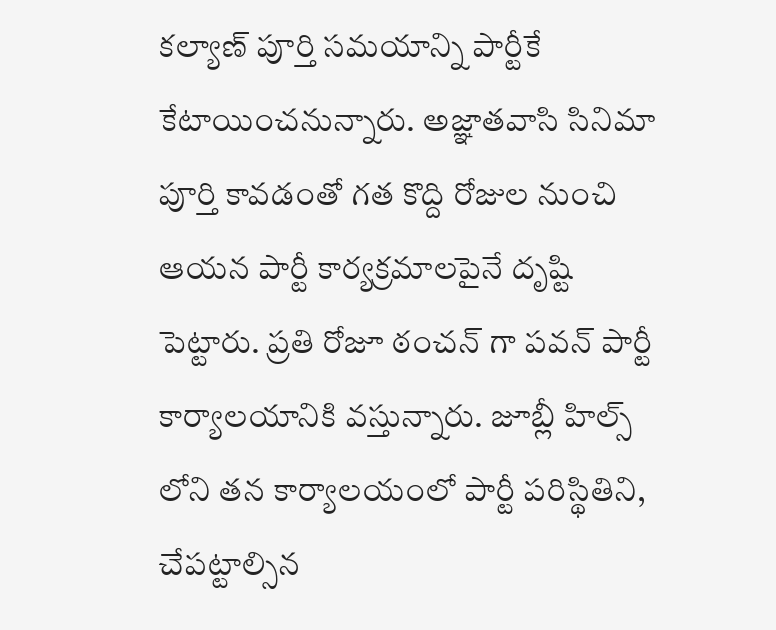కల్యాణ్ పూర్తి సమయాన్ని పార్టీకే కేటాయించనున్నారు. అజ్ఞాతవాసి సినిమా పూర్తి కావడంతో గత కొద్ది రోజుల నుంచి ఆయన పార్టీ కార్యక్రమాలపైనే దృష్టి పెట్టారు. ప్రతి రోజూ ఠంచన్ గా పవన్ పార్టీ కార్యాలయానికి వస్తున్నారు. జూబ్లీ హిల్స్ లోని తన కార్యాలయంలో పార్టీ పరిస్థితిని, చేపట్టాల్సిన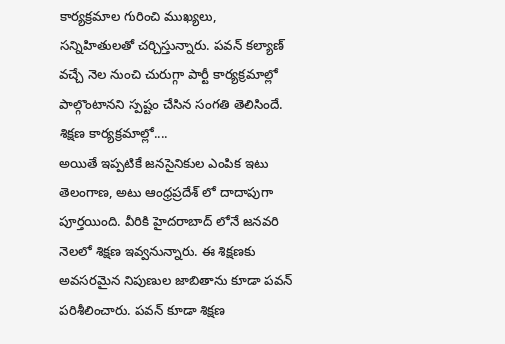కార్యక్రమాల గురించి ముఖ్యలు, సన్నిహితులతో చర్చిస్తున్నారు. పవన్ కల్యాణ్ వచ్చే నెల నుంచి చురుగ్గా పార్టీ కార్యక్రమాల్లో పాల్గొంటానని స్పష్టం చేసిన సంగతి తెలిసిందే.
శిక్షణ కార్యక్రమాల్లో....
అయితే ఇప్పటికే జనసైనికుల ఎంపిక ఇటు తెలంగాణ, అటు ఆంధ్రప్రదేశ్ లో దాదాపుగా పూర్తయింది. వీరికి హైదరాబాద్ లోనే జనవరి నెలలో శిక్షణ ఇవ్వనున్నారు. ఈ శిక్షణకు అవసరమైన నిపుణుల జాబితాను కూడా పవన్ పరిశీలించారు. పవన్ కూడా శిక్షణ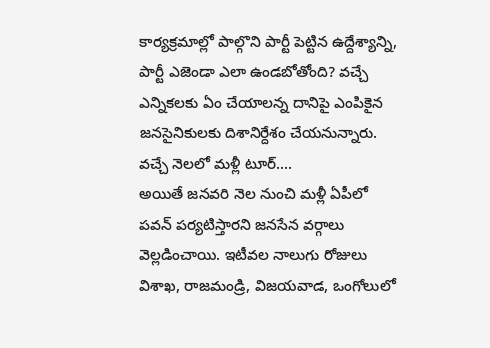కార్యక్రమాల్లో పాల్గొని పార్టీ పెట్టిన ఉద్దేశ్యాన్ని, పార్టీ ఎజెండా ఎలా ఉండబోతోంది? వచ్చే ఎన్నికలకు ఏం చేయాలన్న దానిపై ఎంపికైన జనసైనికులకు దిశానిర్దేశం చేయనున్నారు.
వచ్చే నెలలో మళ్లీ టూర్....
అయితే జనవరి నెల నుంచి మళ్లీ ఏపీలో పవన్ పర్యటిస్తారని జనసేన వర్గాలు వెల్లడించాయి. ఇటీవల నాలుగు రోజులు విశాఖ, రాజమండ్రి, విజయవాడ, ఒంగోలులో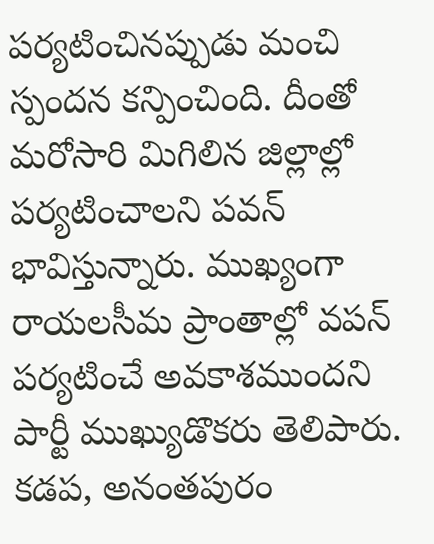పర్యటించినప్పుడు మంచి స్పందన కన్పించింది. దీంతో మరోసారి మిగిలిన జిల్లాల్లో పర్యటించాలని పవన్ భావిస్తున్నారు. ముఖ్యంగా రాయలసీమ ప్రాంతాల్లో వపన్ పర్యటించే అవకాశముందని పార్టీ ముఖ్యుడొకరు తెలిపారు. కడప, అనంతపురం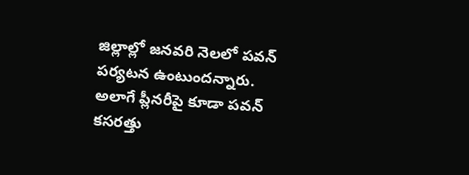జిల్లాల్లో జనవరి నెలలో పవన్ పర్యటన ఉంటుందన్నారు. అలాగే ప్లీనరీపై కూడా పవన్ కసరత్తు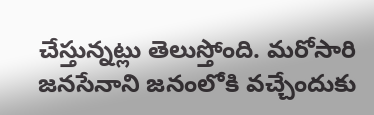చేస్తున్నట్లు తెలుస్తోంది. మరోసారి జనసేనాని జనంలోకి వచ్చేందుకు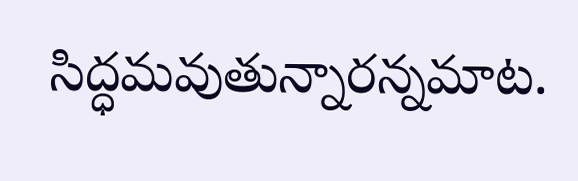సిద్ధమవుతున్నారన్నమాట.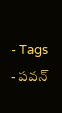- Tags
- పవన్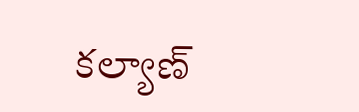కల్యాణ్